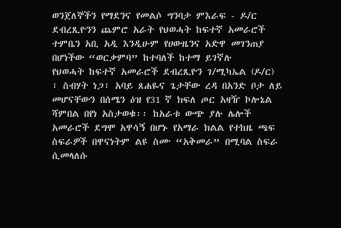ወንጀለኞችን የማደንና የመልሶ ግንባታ ምእራፍ - ዶ/ር ደብረጺዮንን ጨምሮ አራት የህወሓት ከፍተኛ አመራሮች ተምቤን አቢ አዲ እንዲሁም የሀውዜንና አድዋ መገንጠያ በሆነችው “ወርቃምባ” ከተባለች ከተማ ይገኛሉ
የህወሓት ከፍተኛ አመራሮች ደብረጺዮን ገ/ሚካኤል (ዶ/ር) ፣ ስብሃት ነጋ፣ አባይ ጸሐዬና ጌታቸው ረዳ በአንድ ቦታ ለይ መሆናቸውን በሰሜን ዕዝ የ31 ኛ ክፍለ ጦር አዛዥ ኮሎኔል ሻምበል በየነ አስታወቁ፡፡ ከአራቱ ውጭ ያሉ ሌሎች አመራሮች ደግሞ አዋሳኝ በሆኑ የአማራ ክልል የተከዜ ጫፍ ስፍራዎች በዋናነትም ልዩ ስሙ “አቅመራ” በሚባል ስፍራ ሲመላለሱ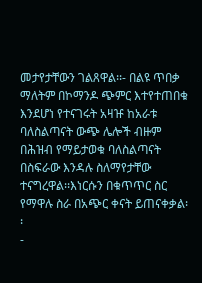መታየታቸውን ገልጸዋል፡፡- በልዩ ጥበቃ ማለትም በኮማንዶ ጭምር እተየተጠበቁ እንደሆነ የተናገሩት አዛዡ ከአራቱ ባለስልጣናት ውጭ ሌሎች ብዙም በሕዝብ የማይታወቁ ባለስልጣናት በስፍራው እንዳሉ ስለማየታቸው ተናግረዋል፡፡እነርሱን በቁጥጥር ስር የማዋሉ ስራ በአጭር ቀናት ይጠናቀቃል፡፡
-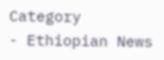Category
- Ethiopian News